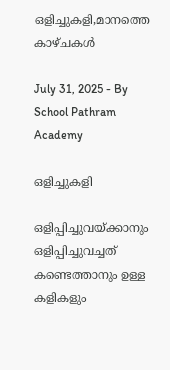ഒളിച്ചുകളി,മാനത്തെ കാഴ്‌ചകൾ

July 31, 2025 - By School Pathram Academy

ഒളിച്ചുകളി

ഒളിപ്പിച്ചുവയ്ക്കാനും ഒളിപ്പിച്ചുവച്ചത് കണ്ടെത്താനും ഉള്ള കളികളും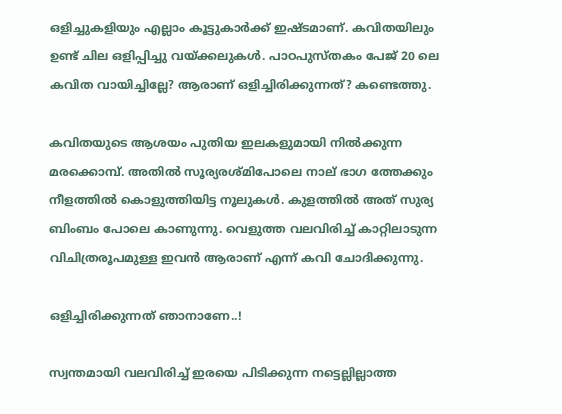ഒളിച്ചുകളിയും എല്ലാം കൂട്ടുകാർക്ക് ഇഷ്ടമാണ്. കവിതയിലും ഉണ്ട് ചില ഒളിപ്പിച്ചു വയ്ക്കലുകൾ. പാഠപുസ്‌തകം പേജ് 20 ലെ കവിത വായിച്ചില്ലേ? ആരാണ് ഒളിച്ചിരിക്കുന്നത്? കണ്ടെത്തു.

കവിതയുടെ ആശയം പുതിയ ഇലകളുമായി നിൽക്കുന്ന മരക്കൊമ്പ്. അതിൽ സൂര്യരശ്മിപോലെ നാല് ഭാഗ ത്തേക്കും നീളത്തിൽ കൊളുത്തിയിട്ട നൂലുകൾ. കുളത്തിൽ അത് സുര്യ ബിംബം പോലെ കാണുന്നു. വെളുത്ത വലവിരിച്ച് കാറ്റിലാടുന്ന വിചിത്രരൂപമുള്ള ഇവൻ ആരാണ് എന്ന് കവി ചോദിക്കുന്നു.

ഒളിച്ചിരിക്കുന്നത് ഞാനാണേ..!

സ്വന്തമായി വലവിരിച്ച് ഇരയെ പിടിക്കുന്ന നട്ടെല്ലില്ലാത്ത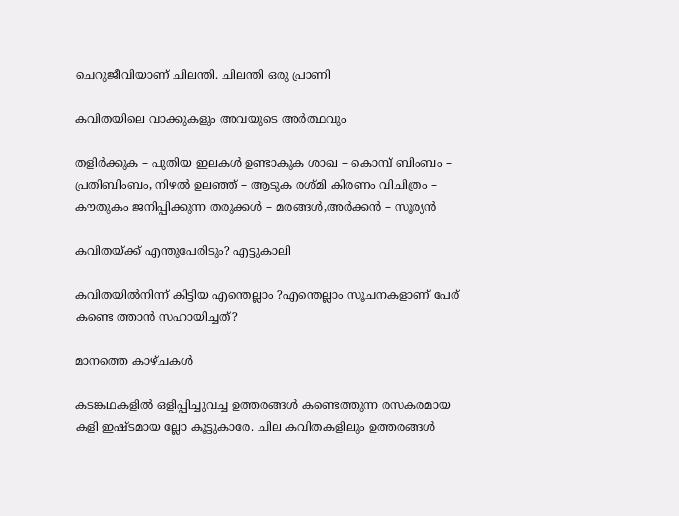ചെറുജീവിയാണ് ചിലന്തി. ചിലന്തി ഒരു പ്രാണി

കവിതയിലെ വാക്കുകളും അവയുടെ അർത്ഥവും

തളിർക്കുക – പുതിയ ഇലകൾ ഉണ്ടാകുക ശാഖ – കൊമ്പ് ബിംബം – പ്രതിബിംബം, നിഴൽ ഉലഞ്ഞ് – ആടുക രശ്മി കിരണം വിചിത്രം – കൗതുകം ജനിപ്പിക്കുന്ന തരുക്കൾ – മരങ്ങൾ,അർക്കൻ – സൂര്യൻ

കവിതയ്ക്ക് എന്തുപേരിടും? എട്ടുകാലി

കവിതയിൽനിന്ന് കിട്ടിയ എന്തെല്ലാം ?എന്തെല്ലാം സൂചനകളാണ് പേര് കണ്ടെ ത്താൻ സഹായിച്ചത്?

മാനത്തെ കാഴ്‌ചകൾ

കടങ്കഥകളിൽ ഒളിപ്പിച്ചുവച്ച ഉത്തരങ്ങൾ കണ്ടെത്തുന്ന രസകരമായ കളി ഇഷ്ടമായ ല്ലോ കൂട്ടുകാരേ. ചില കവിതകളിലും ഉത്തരങ്ങൾ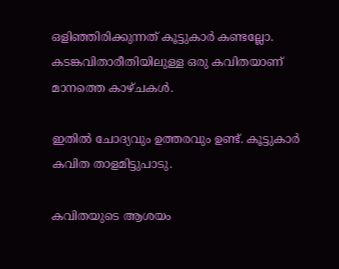ഒളിഞ്ഞിരിക്കുന്നത് കൂട്ടുകാർ കണ്ടല്ലോ. കടങ്കവിതാരീതിയിലുള്ള ഒരു കവിതയാണ് മാനത്തെ കാഴ്ചകൾ.

ഇതിൽ ചോദ്യവും ഉത്തരവും ഉണ്ട്. കൂട്ടുകാർ കവിത താളമിട്ടുപാടു.

കവിതയുടെ ആശയം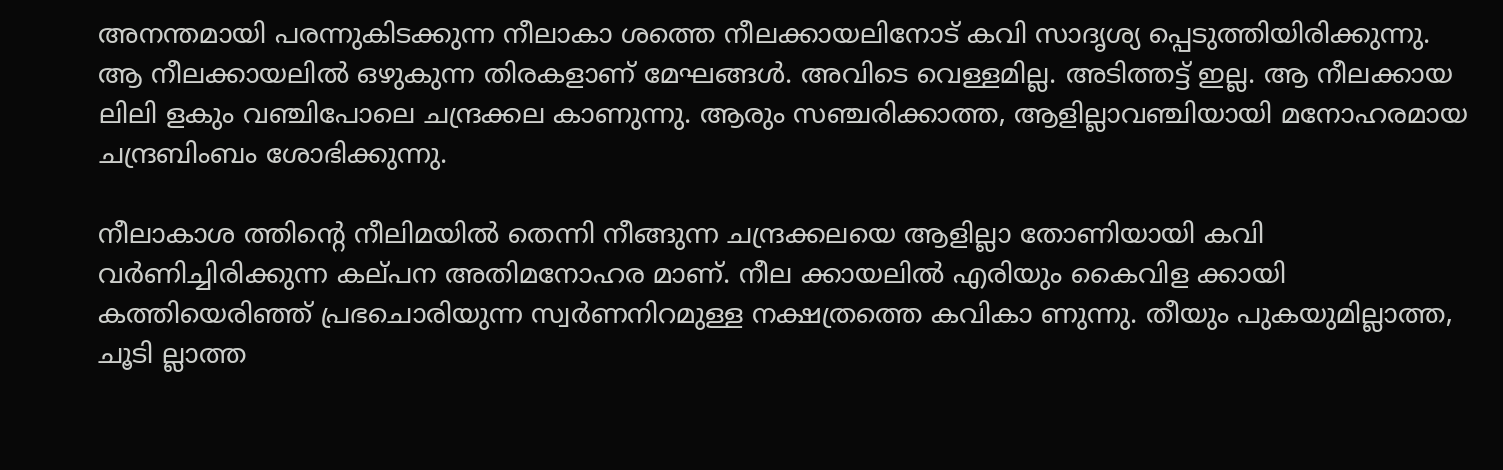അനന്തമായി പരന്നുകിടക്കുന്ന നീലാകാ ശത്തെ നീലക്കായലിനോട് കവി സാദൃശ്യ പ്പെടുത്തിയിരിക്കുന്നു. ആ നീലക്കായലിൽ ഒഴുകുന്ന തിരകളാണ് മേഘങ്ങൾ. അവിടെ വെള്ളമില്ല. അടിത്തട്ട് ഇല്ല. ആ നീലക്കായ ലിലി ളകും വഞ്ചിപോലെ ചന്ദ്രക്കല കാണുന്നു. ആരും സഞ്ചരിക്കാത്ത, ആളില്ലാവഞ്ചിയായി മനോഹരമായ ചന്ദ്രബിംബം ശോഭിക്കുന്നു.

നീലാകാശ ത്തിൻ്റെ നീലിമയിൽ തെന്നി നീങ്ങുന്ന ചന്ദ്രക്കലയെ ആളില്ലാ തോണിയായി കവി വർണിച്ചിരിക്കുന്ന കല്‌പന അതിമനോഹര മാണ്. നീല ക്കായലിൽ എരിയും കൈവിള ക്കായി കത്തിയെരിഞ്ഞ് പ്രഭചൊരിയുന്ന സ്വർണനിറമുള്ള നക്ഷത്രത്തെ കവികാ ണുന്നു. തീയും പുകയുമില്ലാത്ത, ചൂടി ല്ലാത്ത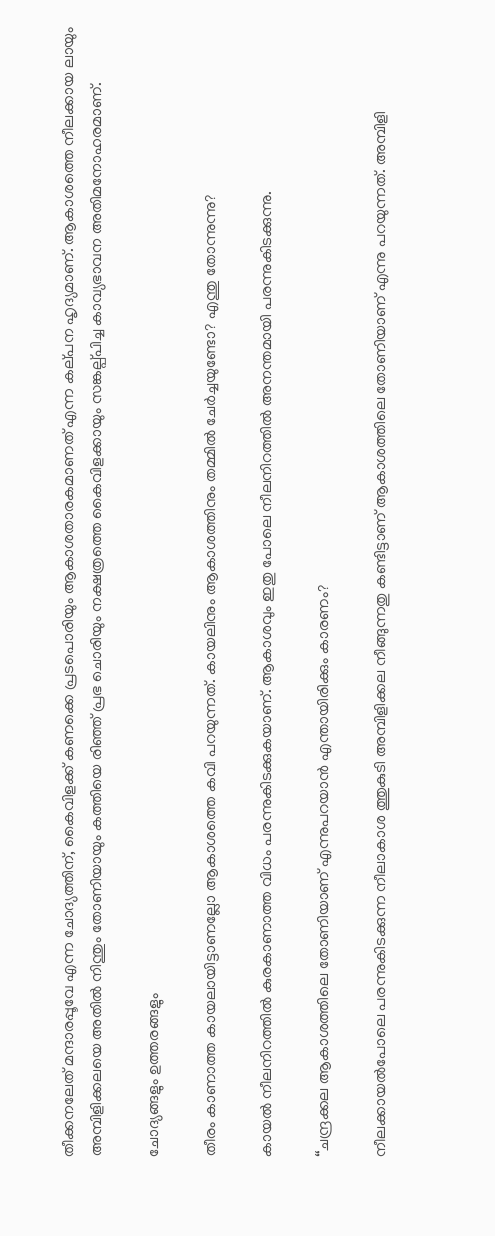തീക്കനലേത് മന്ദാരപ്പൂവേ എന്ന ചോദ്യത്തിന്, കൈവിളക്ക് കണക്കെ പ്രടപൊരിയും ആകാശതാരകമാണത് എന്ന കല്‌പന ഹൃദ്യമാണ്. ആകാശത്തെ നീലക്കായ ലായും അമ്പിളിക്കലയെ അതിൽ നിന്തും തോണിയായും കത്തിയെ രിഞ്ഞ് പ്രഭ ചൊരിയും നക്ഷത്രത്തെ കൈവിളക്കായും സങ്കല്പ്‌പിച്ച കാവ്യഭാവന അതിമനോഹരമാണ്.

ചോദ്യങ്ങളും ഉത്തരങ്ങളും

തീരം കാണാത്ത കായലായിട്ടാണല്ലോ ആകാശത്തെ കവി പറയുന്നത്. കായലിനും ആകാശത്തിനും തമ്മിൽ ചേർച്ചയുണ്ടോ? എന്തു തോന്നുന്നു?

കായൽ നീലനിറത്തിൽ കുരകാണാത്ത വിധം പരന്നുകിടക്കുകയാണ്. ആകാശവും ഇതു പോലെ നീലനിറത്തിൽ അനന്തമായി പരന്നുകിടക്കുന്നു.

“ചന്ദ്രക്കല ആകാശത്തിലെ തോണിയാണ് എന്നുപറയാൻ എന്തായിരിക്കും കാരണം?

നീലക്കായൽപോലെ പരന്നുകിടക്കുന്ന നീലാകാശ ത്തുകുടി അമ്പിളിക്കല നീങ്ങുന്നതു കണ്ടിട്ടാണ് ആകാശത്തിലെ തോണിയാണ് എന്നു പറയുന്നത്. അമ്പിളി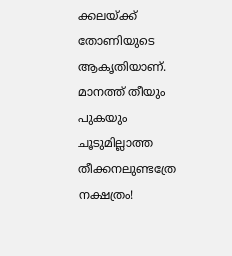ക്കലയ്ക്ക് തോണിയുടെ ആകൃതിയാണ്.  മാനത്ത് തീയും പുകയും ചൂടുമില്ലാത്ത തീക്കനലുണ്ടത്രേ നക്ഷത്രം!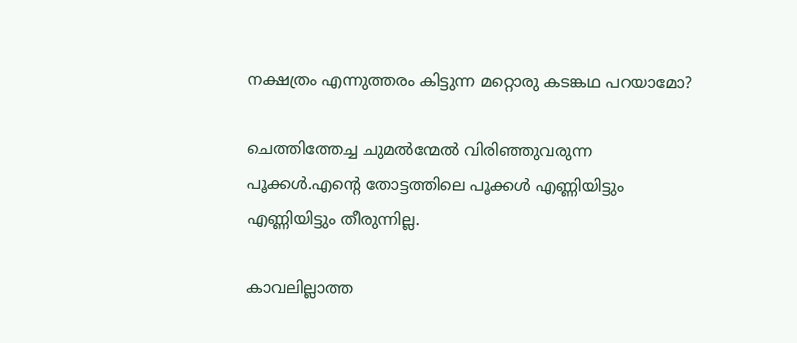നക്ഷത്രം എന്നുത്തരം കിട്ടുന്ന മറ്റൊരു കടങ്കഥ പറയാമോ?

ചെത്തിത്തേച്ച ചുമൽന്മേൽ വിരിഞ്ഞുവരുന്ന പൂക്കൾ.എന്റെ തോട്ടത്തിലെ പൂക്കൾ എണ്ണിയിട്ടും എണ്ണിയിട്ടും തീരുന്നില്ല.

കാവലില്ലാത്ത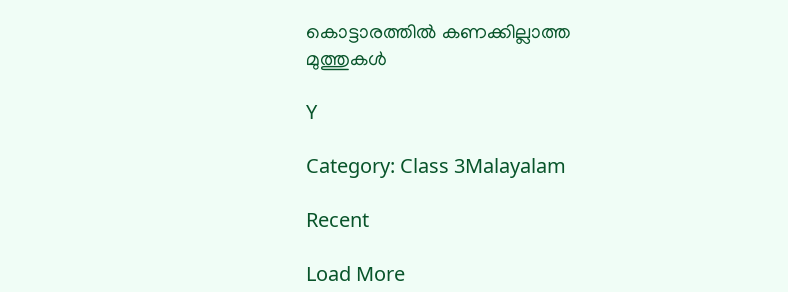കൊട്ടാരത്തിൽ കണക്കില്ലാത്ത മുത്തുകൾ

Y

Category: Class 3Malayalam

Recent

Load More